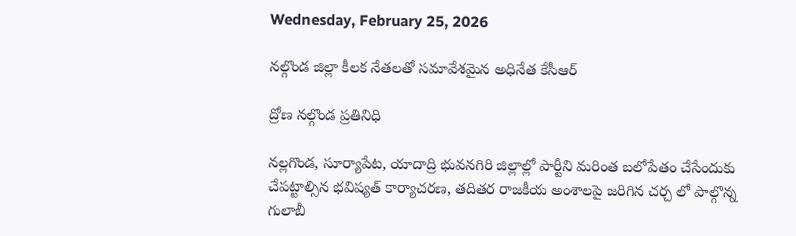Wednesday, February 25, 2026

నల్గొండ జిల్లా కీలక నేతలతో సమావేశమైన అధినేత కేసీఆర్

ద్రోణ నల్గొండ ప్రతినిధి

నల్లగొండ, సూర్యాపేట, యాదాద్రి భువనగిరి జిల్లాల్లో పార్టీని మరింత బలోపేతం చేసేందుకు చేపట్టాల్సిన భవిష్యత్ కార్యాచరణ, తదితర రాజకీయ అంశాలపై జరిగిన చర్చ లో పాల్గొన్న గులాబీ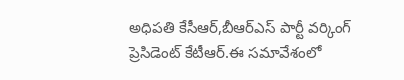అధిపతి కేసీఆర్,బీఆర్ఎస్ పార్టీ వర్కింగ్ ప్రెసిడెంట్ కేటీఆర్.ఈ సమావేశంలో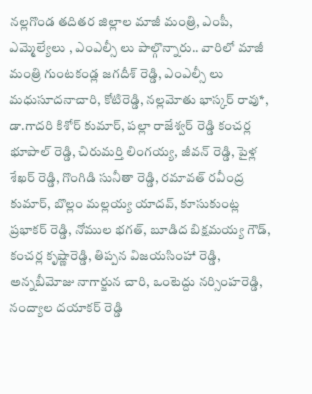నల్లగొండ తదితర జిల్లాల మాజీ మంత్రి, ఎంపీ, ఎమ్మెల్యేలు , ఎంఎల్సీ లు పాల్గొన్నారు.. వారిలో మాజీ మంత్రి గుంటకండ్ల జగదీశ్ రెడ్డి, ఎంఎల్సీ లు మధుసూదనాచారి, కోటిరెడ్డి, నల్లమోతు భాస్కర్ రావు*, డా.గాదరి కిశోర్ కుమార్, పల్లా రాజేశ్వర్ రెడ్డి కంచర్ల భూపాల్ రెడ్డి, చిరుమర్తి లింగయ్య, జీవన్ రెడ్డి, పైళ్ల శేఖర్ రెడ్డి, గొంగిడి సునీతా రెడ్డి, రమావత్ రవీంద్ర కుమార్, బొల్లం మల్లయ్య యాదవ్, కూసుకుంట్ల ప్రభాకర్ రెడ్డి, నోముల భగత్, బూడిద బిక్షమయ్య గౌడ్, కంచర్ల కృష్ణారెడ్డి, తిప్పన విజయసింహా రెడ్డి, అన్నబీమోజు నాగార్జున చారి, ఒంటెద్దు నర్సింహరెడ్డి, నంద్యాల దయాకర్ రెడ్డి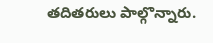తదితరులు పాల్గొన్నారు.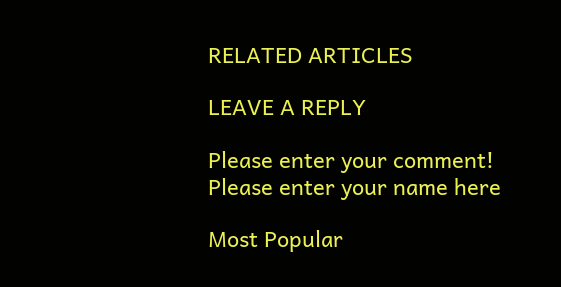RELATED ARTICLES

LEAVE A REPLY

Please enter your comment!
Please enter your name here

Most Popular